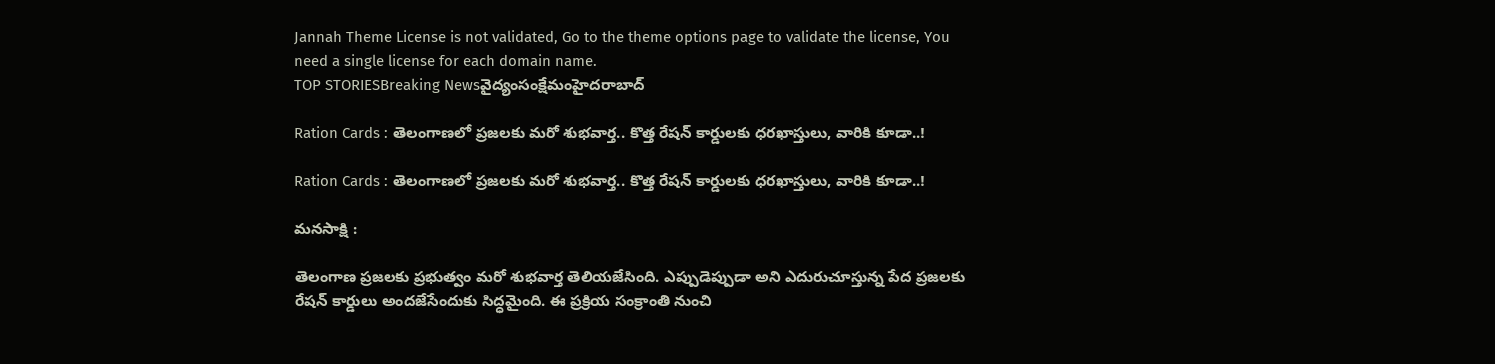Jannah Theme License is not validated, Go to the theme options page to validate the license, You need a single license for each domain name.
TOP STORIESBreaking Newsవైద్యంసంక్షేమంహైదరాబాద్

Ration Cards : తెలంగాణలో ప్రజలకు మరో శుభవార్త.. కొత్త రేషన్ కార్డులకు ధరఖాస్తులు, వారికి కూడా..!

Ration Cards : తెలంగాణలో ప్రజలకు మరో శుభవార్త.. కొత్త రేషన్ కార్డులకు ధరఖాస్తులు, వారికి కూడా..!

మనసాక్షి :

తెలంగాణ ప్రజలకు ప్రభుత్వం మరో శుభవార్త తెలియజేసింది. ఎప్పుడెప్పుడా అని ఎదురుచూస్తున్న పేద ప్రజలకు రేషన్ కార్డులు అందజేసేందుకు సిద్ధమైంది. ఈ ప్రక్రియ సంక్రాంతి నుంచి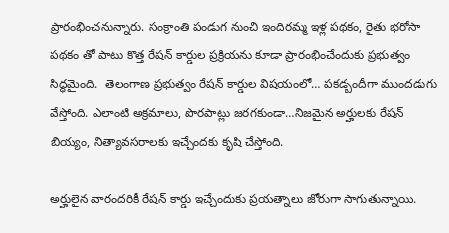ప్రారంభించనున్నారు. సంక్రాంతి పండుగ నుంచి ఇందిరమ్మ ఇళ్ల పథకం, రైతు భరోసా పథకం తో పాటు కొత్త రేషన్ కార్డుల ప్రక్రియను కూడా ప్రారంభించేందుకు ప్రభుత్వం సిద్ధమైంది.  తెలంగాణ ప్రభుత్వం రేషన్‌ కార్డుల విషయంలో… పకడ్బందీగా ముందడుగు వేస్తోంది. ఎలాంటి అక్రమాలు, పొరపాట్లు జరగకుండా…నిజమైన అర్హులకు రేషన్‌ బియ్యం, నిత్యావసరాలకు ఇచ్చేందకు కృషి చేస్తోంది.

అర్హులైన వారందరికీ రేషన్ కార్డు ఇచ్చేందుకు ప్రయత్నాలు జోరుగా సాగుతున్నాయి.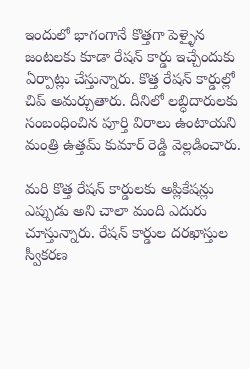ఇందులో భాగంగానే కొత్తగా పెళ్ళైన జంటలకు కూడా రేషన్‌ కార్డు ఇచ్చేందుకు ఏర్పాట్లు చేస్తున్నారు. కొత్త రేషన్‌ కార్డుల్లో చిప్ అమర్చుతారు. దీనిలో లబ్ధిదారులకు సంబంధించిన పూర్తి విరాలు ఉంటాయని మంత్రి ఉత్తమ్‌ కుమార్‌ రెడ్డి వెల్లడించారు.

మరి కొత్త రేషన్‌ కార్డులకు అప్లికేషన్లు ఎప్పుడు అని చాలా మంది ఎదురు చూస్తున్నారు. రేషన్‌ కార్డుల దరఖాస్తుల స్వీకరణ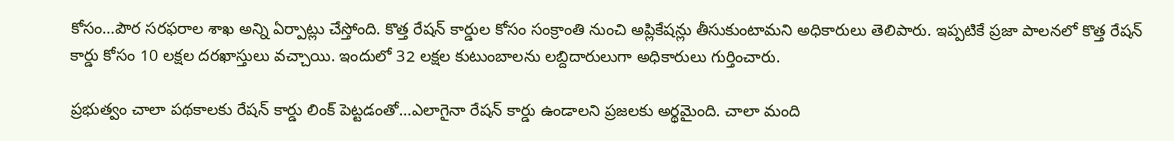కోసం…పౌర సరఫరాల శాఖ అన్ని ఏర్పాట్లు చేస్తోంది. కొత్త రేషన్‌ కార్డుల కోసం సంక్రాంతి నుంచి అప్లికేషన్లు తీసుకుంటామని అధికారులు తెలిపారు. ఇప్పటికే ప్రజా పాలనలో కొత్త రేషన్ కార్డు కోసం 10 లక్షల దరఖాస్తులు వచ్చాయి. ఇందులో 32 లక్షల కుటుంబాలను లబ్దిదారులుగా అధికారులు గుర్తించారు.

ప్రభుత్వం చాలా పథకాలకు రేషన్‌ కార్డు లింక్‌ పెట్టడంతో…ఎలాగైనా రేషన్‌ కార్డు ఉండాలని ప్రజలకు అర్థమైంది. చాలా మంది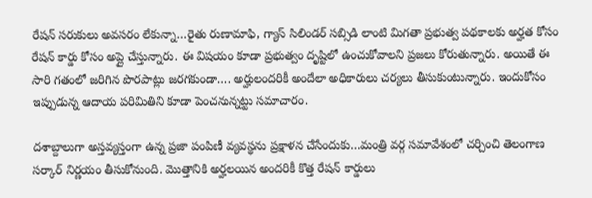రేషన్ సరుకులు అవసరం లేకున్నా…రైతు రుణామాఫి, గ్యాస్ సిలిండర్ సబ్సిడి లాంటి మిగతా ప్రభుత్వ పథకాలకు అర్హత కోసం రేషన్‌ కార్డు కోసం అప్లై చేస్తున్నారు. ఈ విషయం కూడా ప్రభుత్వం దృష్టిలో ఉంచుకోవాలని ప్రజలు కోరుతున్నారు. అయితే ఈ సారి గతంలో జరిగిన పొరపాట్లు జరగకుండా…. అర్హులందరికీ అందేలా అధికారులు చర్యలు తీసుకుంటున్నారు. ఇందుకోసం ఇప్పుడున్న ఆదాయ పరిమితిని కూడా పెంచనున్నట్టు సమాచారం.

దశాబ్దాలుగా అస్తవ్యస్తంగా ఉన్న ప్రజా పంపిణీ వ్యవస్థను ప్రక్షాళన చేసేందుకు…మంత్రి వర్గ సమావేశంలో చర్చించి తెలంగాణ సర్కార్‌ నిర్ణయం తీసుకోనుంది. మొత్తానికి అర్హలయిన అందరికీ కొత్త రేషన్ కార్డులు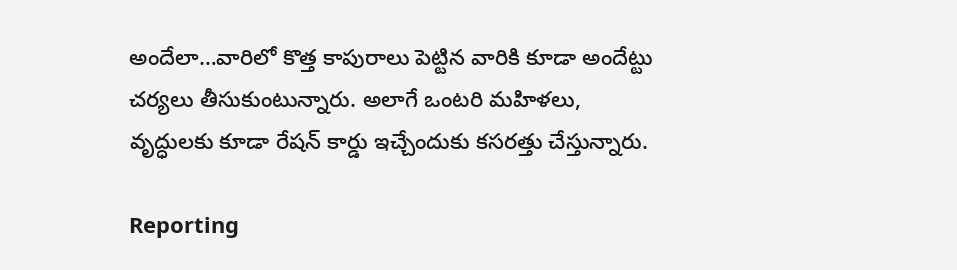అందేలా…వారిలో కొత్త కాపురాలు పెట్టిన వారికి కూడా అందేట్టు చర్యలు తీసుకుంటున్నారు. అలాగే ఒంటరి మహిళలు, వృద్ధులకు కూడా రేషన్‌ కార్డు ఇచ్చేందుకు కసరత్తు చేస్తున్నారు.

Reporting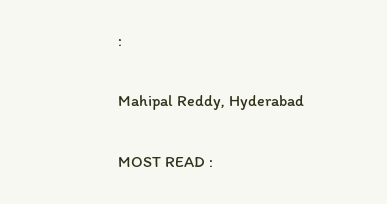:

Mahipal Reddy, Hyderabad

MOST READ :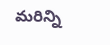మరిన్ని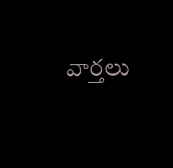వార్తలు